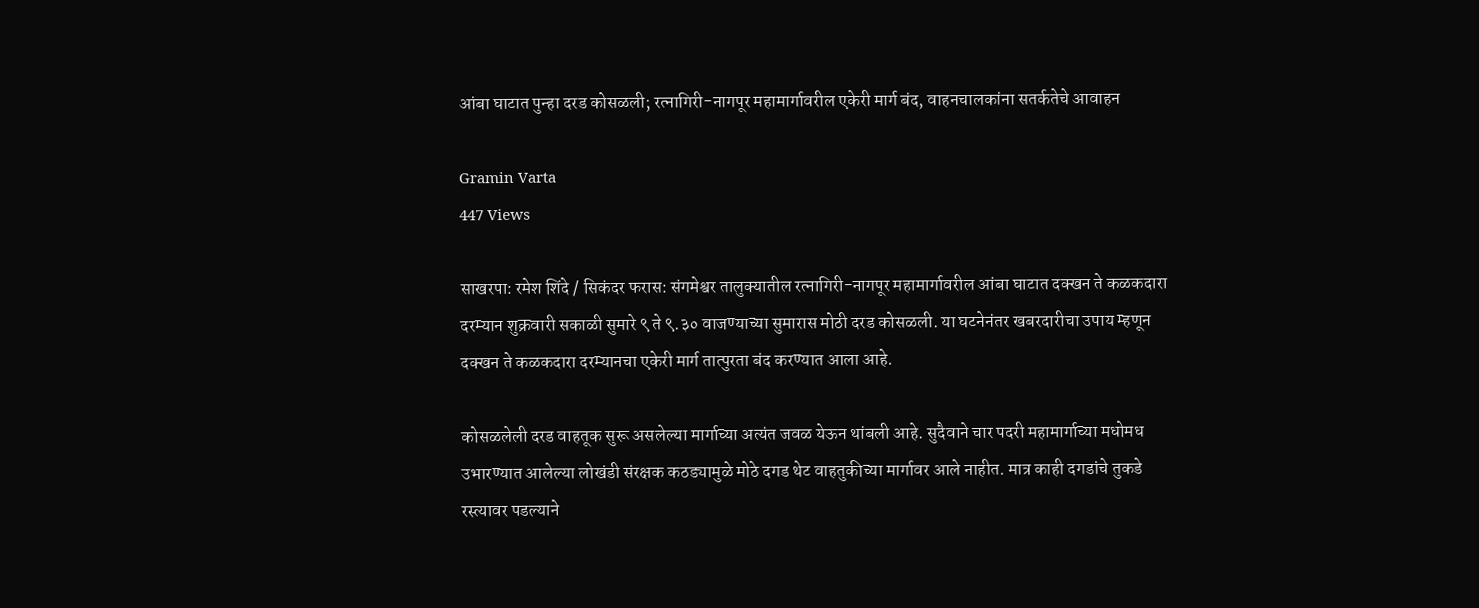आंबा घाटात पुन्हा दरड कोसळली; रत्नागिरी-नागपूर महामार्गावरील एकेरी मार्ग बंद, वाहनचालकांना सतर्कतेचे आवाहन

Gramin Varta
447 Views

साखरपा: रमेश शिंदे / सिकंदर फरास: संगमेश्वर तालुक्यातील रत्नागिरी-नागपूर महामार्गावरील आंबा घाटात दक्खन ते कळकदारा दरम्यान शुक्रवारी सकाळी सुमारे ९ ते ९.३० वाजण्याच्या सुमारास मोठी दरड कोसळली. या घटनेनंतर खबरदारीचा उपाय म्हणून दक्खन ते कळकदारा दरम्यानचा एकेरी मार्ग तात्पुरता बंद करण्यात आला आहे.

कोसळलेली दरड वाहतूक सुरू असलेल्या मार्गाच्या अत्यंत जवळ येऊन थांबली आहे. सुदैवाने चार पदरी महामार्गाच्या मधोमध उभारण्यात आलेल्या लोखंडी संरक्षक कठड्यामुळे मोठे दगड थेट वाहतुकीच्या मार्गावर आले नाहीत. मात्र काही दगडांचे तुकडे रस्त्यावर पडल्याने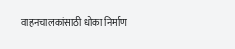वाहनचालकांसाठी धोका निर्माण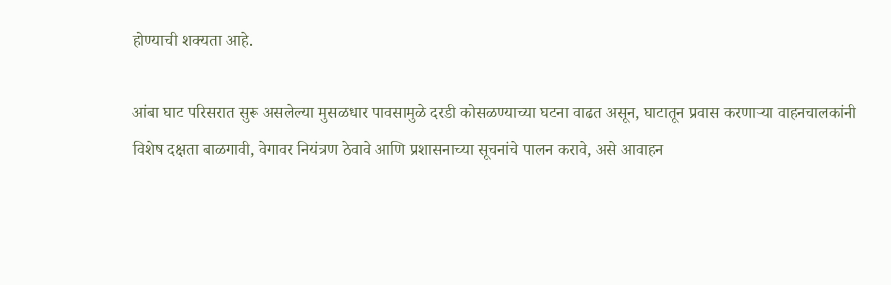होण्याची शक्यता आहे.

आंबा घाट परिसरात सुरू असलेल्या मुसळधार पावसामुळे दरडी कोसळण्याच्या घटना वाढत असून, घाटातून प्रवास करणाऱ्या वाहनचालकांनी विशेष दक्षता बाळगावी, वेगावर नियंत्रण ठेवावे आणि प्रशासनाच्या सूचनांचे पालन करावे, असे आवाहन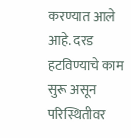करण्यात आले आहे. दरड हटविण्याचे काम सुरू असून परिस्थितीवर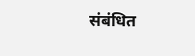संबंधित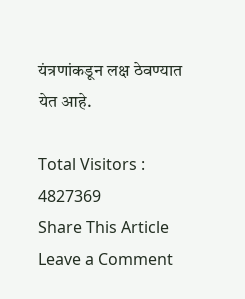यंत्रणांकडून लक्ष ठेवण्यात येत आहे.

Total Visitors :
4827369
Share This Article
Leave a Comment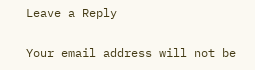Leave a Reply

Your email address will not be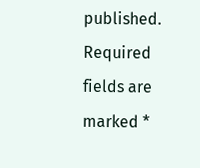published. Required fields are marked *